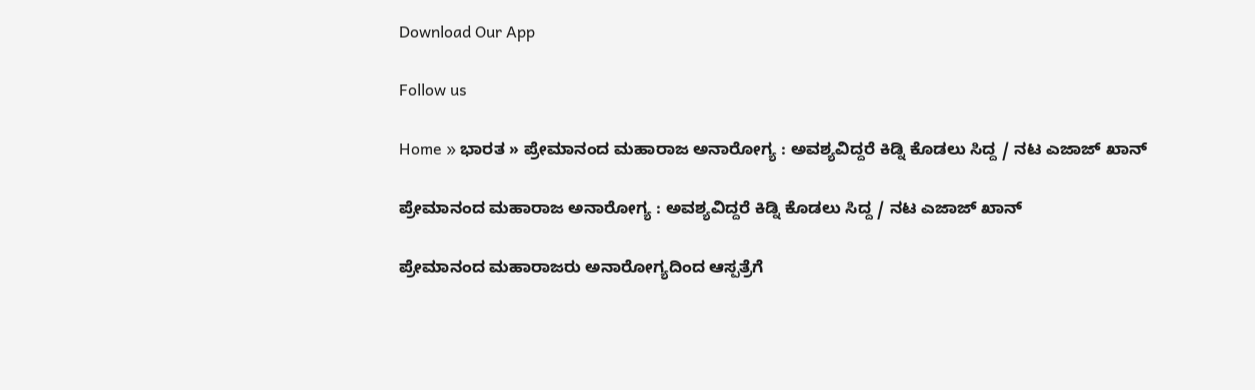Download Our App

Follow us

Home » ಭಾರತ » ಪ್ರೇಮಾನಂದ ಮಹಾರಾಜ ಅನಾರೋಗ್ಯ : ಅವಶ್ಯವಿದ್ದರೆ ಕಿಡ್ನಿ ಕೊಡಲು ಸಿದ್ದ / ನಟ ಎಜಾಜ್ ಖಾನ್

ಪ್ರೇಮಾನಂದ ಮಹಾರಾಜ ಅನಾರೋಗ್ಯ : ಅವಶ್ಯವಿದ್ದರೆ ಕಿಡ್ನಿ ಕೊಡಲು ಸಿದ್ದ / ನಟ ಎಜಾಜ್ ಖಾನ್

ಪ್ರೇಮಾನಂದ ಮಹಾರಾಜರು ಅನಾರೋಗ್ಯದಿಂದ ಆಸ್ಪತ್ರೆಗೆ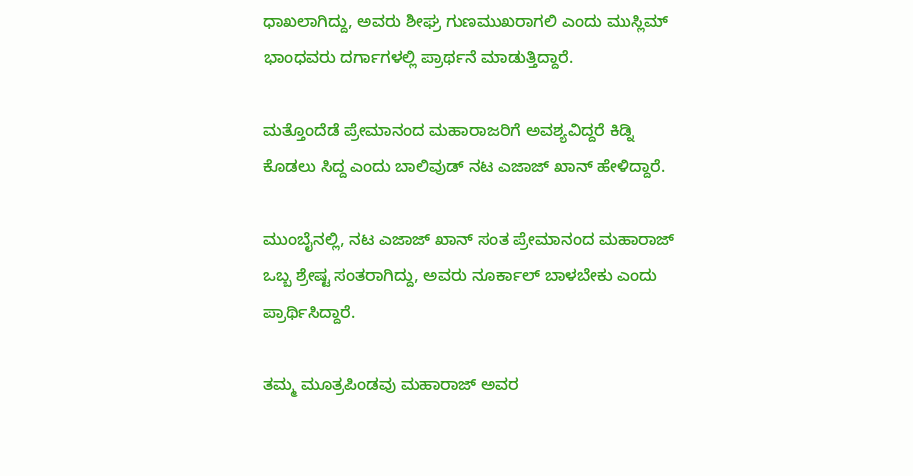ಧಾಖಲಾಗಿದ್ದು, ಅವರು ಶೀಘ್ರ ಗುಣಮುಖರಾಗಲಿ ಎಂದು ಮುಸ್ಲಿಮ್ ಭಾಂಧವರು ದರ್ಗಾಗಳಲ್ಲಿ ಪ್ರಾರ್ಥನೆ ಮಾಡುತ್ತಿದ್ದಾರೆ.

ಮತ್ತೊಂದೆಡೆ ಪ್ರೇಮಾನಂದ ಮಹಾರಾಜರಿಗೆ ಅವಶ್ಯವಿದ್ದರೆ ಕಿಡ್ನಿ ಕೊಡಲು ಸಿದ್ದ ಎಂದು ಬಾಲಿವುಡ್ ನಟ ಎಜಾಜ್ ಖಾನ್ ಹೇಳಿದ್ದಾರೆ.

ಮುಂಬೈನಲ್ಲಿ, ನಟ ಎಜಾಜ್ ಖಾನ್ ಸಂತ ಪ್ರೇಮಾನಂದ ಮಹಾರಾಜ್ ಒಬ್ಬ ಶ್ರೇಷ್ಟ ಸಂತರಾಗಿದ್ದು, ಅವರು ನೂರ್ಕಾಲ್ ಬಾಳಬೇಕು ಎಂದು ಪ್ರಾರ್ಥಿಸಿದ್ದಾರೆ.

ತಮ್ಮ ಮೂತ್ರಪಿಂಡವು ಮಹಾರಾಜ್ ಅವರ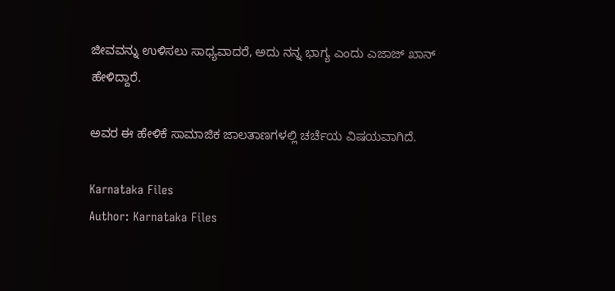ಜೀವವನ್ನು ಉಳಿಸಲು ಸಾಧ್ಯವಾದರೆ, ಅದು ನನ್ನ ಭಾಗ್ಯ ಎಂದು ಎಜಾಜ್ ಖಾನ್ ಹೇಳಿದ್ದಾರೆ.

ಅವರ ಈ ಹೇಳಿಕೆ ಸಾಮಾಜಿಕ ಜಾಲತಾಣಗಳಲ್ಲಿ ಚರ್ಚೆಯ ವಿಷಯವಾಗಿದೆ.

Karnataka Files
Author: Karnataka Files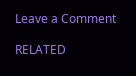Leave a Comment

RELATED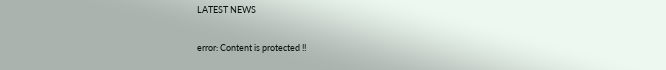LATEST NEWS

error: Content is protected !!